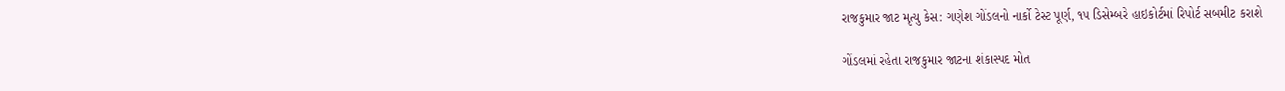રાજકુમાર જાટ મૃત્યુ કેસ: ગણેશ ગોંડલનો નાર્કો ટેસ્ટ પૂર્ણ, ૧૫ ડિસેમ્બરે હાઇકોર્ટમાં રિપોર્ટ સબમીટ કરાશે

ગોંડલમાં રહેતા રાજકુમાર જાટના શંકાસ્પદ મોત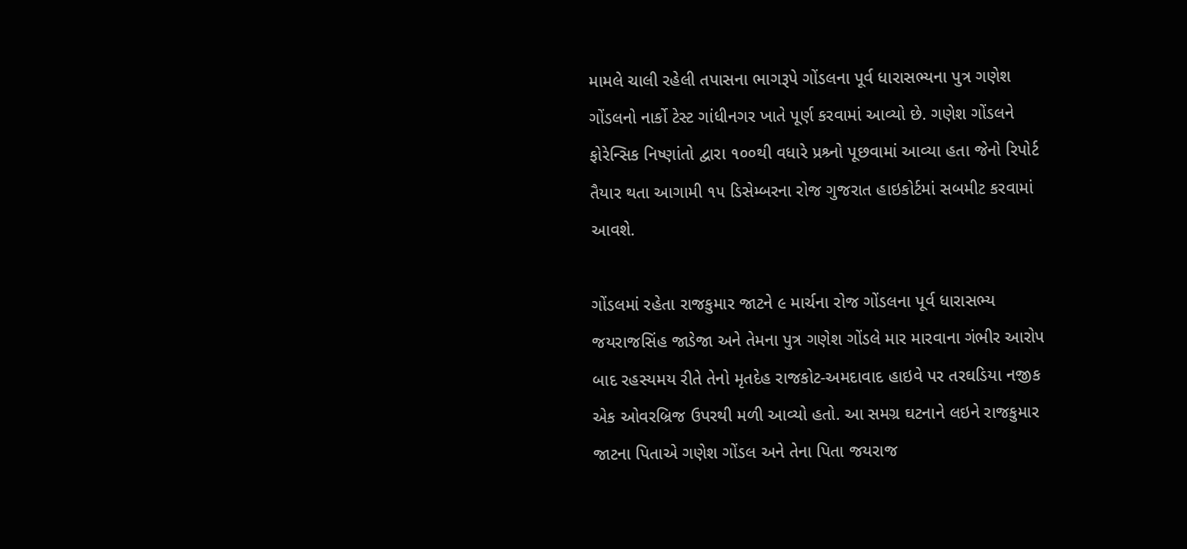મામલે ચાલી રહેલી તપાસના ભાગરૂપે ગોંડલના પૂર્વ ધારાસભ્યના પુત્ર ગણેશ ગોંડલનો નાર્કો ટેસ્ટ ગાંધીનગર ખાતે પૂર્ણ કરવામાં આવ્યો છે. ગણેશ ગોંડલને ફોરેન્સિક નિષ્ણાંતો દ્વારા ૧૦૦થી વધારે પ્રશ્ર્નો પૂછવામાં આવ્યા હતા જેનો રિપોર્ટ તૈયાર થતા આગામી ૧૫ ડિસેમ્બરના રોજ ગુજરાત હાઇકોર્ટમાં સબમીટ કરવામાં આવશે.

ગોંડલમાં રહેતા રાજકુમાર જાટને ૯ માર્ચના રોજ ગોંડલના પૂર્વ ધારાસભ્ય જયરાજસિંહ જાડેજા અને તેમના પુત્ર ગણેશ ગોંડલે માર મારવાના ગંભીર આરોપ બાદ રહસ્યમય રીતે તેનો મૃતદેહ રાજકોટ-અમદાવાદ હાઇવે પર તરઘડિયા નજીક એક ઓવરબ્રિજ ઉપરથી મળી આવ્યો હતો. આ સમગ્ર ઘટનાને લઇને રાજકુમાર જાટના પિતાએ ગણેશ ગોંડલ અને તેના પિતા જયરાજ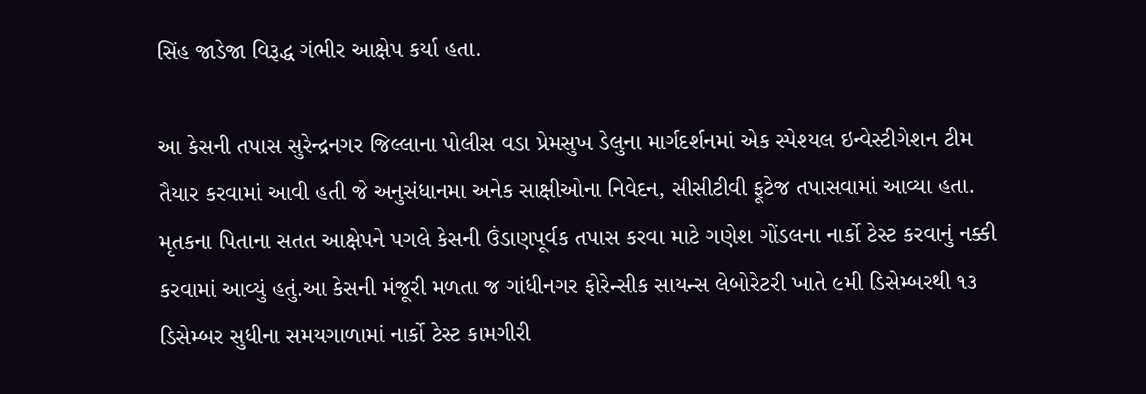સિંહ જાડેજા વિરૂદ્ધ ગંભીર આક્ષેપ કર્યા હતા.

આ કેસની તપાસ સુરેન્દ્રનગર જિલ્લાના પોલીસ વડા પ્રેમસુખ ડેલુના માર્ગદર્શનમાં એક સ્પેશ્યલ ઇન્વેસ્ટીગેશન ટીમ તૈયાર કરવામાં આવી હતી જે અનુસંધાનમા અનેક સાક્ષીઓના નિવેદન, સીસીટીવી ફૂટેજ તપાસવામાં આવ્યા હતા. મૃતકના પિતાના સતત આક્ષેપને પગલે કેસની ઉંડાણપૂર્વક તપાસ કરવા માટે ગણેશ ગોંડલના નાર્કો ટેસ્ટ કરવાનું નક્કી કરવામાં આવ્યું હતું.આ કેસની મંજૂરી મળતા જ ગાંધીનગર ફોરેન્સીક સાયન્સ લેબોરેટરી ખાતે ૯મી ડિસેમ્બરથી ૧૩ ડિસેમ્બર સુધીના સમયગાળામાં નાર્કો ટેસ્ટ કામગીરી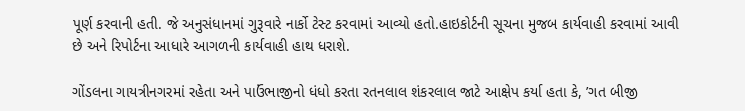પૂર્ણ કરવાની હતી. જે અનુસંધાનમાં ગુરૂવારે નાર્કો ટેસ્ટ કરવામાં આવ્યો હતો.હાઇકોર્ટની સૂચના મુજબ કાર્યવાહી કરવામાં આવી છે અને રિપોર્ટના આધારે આગળની કાર્યવાહી હાથ ધરાશે.

ગોંડલના ગાયત્રીનગરમાં રહેતા અને પાઉંભાજીનો ધંધો કરતા રતનલાલ શંકરલાલ જાટે આક્ષેપ કર્યા હતા કે, ’ગત બીજી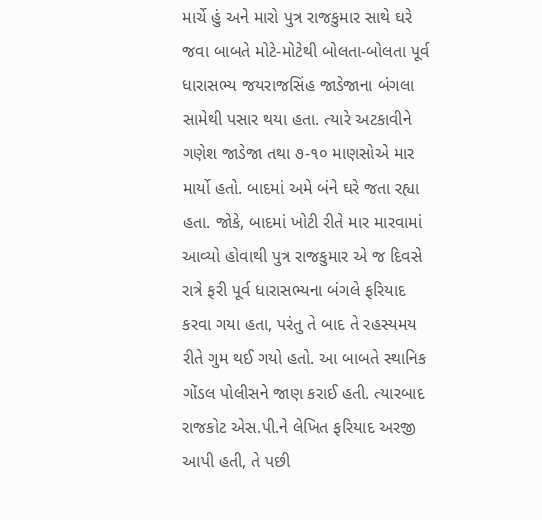માર્ચે હું અને મારો પુત્ર રાજકુમાર સાથે ઘરે જવા બાબતે મોટે-મોટેથી બોલતા-બોલતા પૂર્વ ધારાસભ્ય જયરાજસિંહ જાડેજાના બંગલા સામેથી પસાર થયા હતા. ત્યારે અટકાવીને ગણેશ જાડેજા તથા ૭-૧૦ માણસોએ માર માર્યો હતો. બાદમાં અમે બંને ઘરે જતા રહ્યા હતા. જોકે, બાદમાં ખોટી રીતે માર મારવામાં આવ્યો હોવાથી પુત્ર રાજકુમાર એ જ દિવસે રાત્રે ફરી પૂર્વ ધારાસભ્યના બંગલે ફરિયાદ કરવા ગયા હતા, પરંતુ તે બાદ તે રહસ્યમય રીતે ગુમ થઈ ગયો હતો. આ બાબતે સ્થાનિક ગોંડલ પોલીસને જાણ કરાઈ હતી. ત્યારબાદ રાજકોટ એસ.પી.ને લેખિત ફરિયાદ અરજી આપી હતી, તે પછી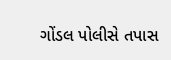ગોંડલ પોલીસે તપાસ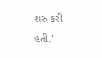શરુ કરી હતી.’